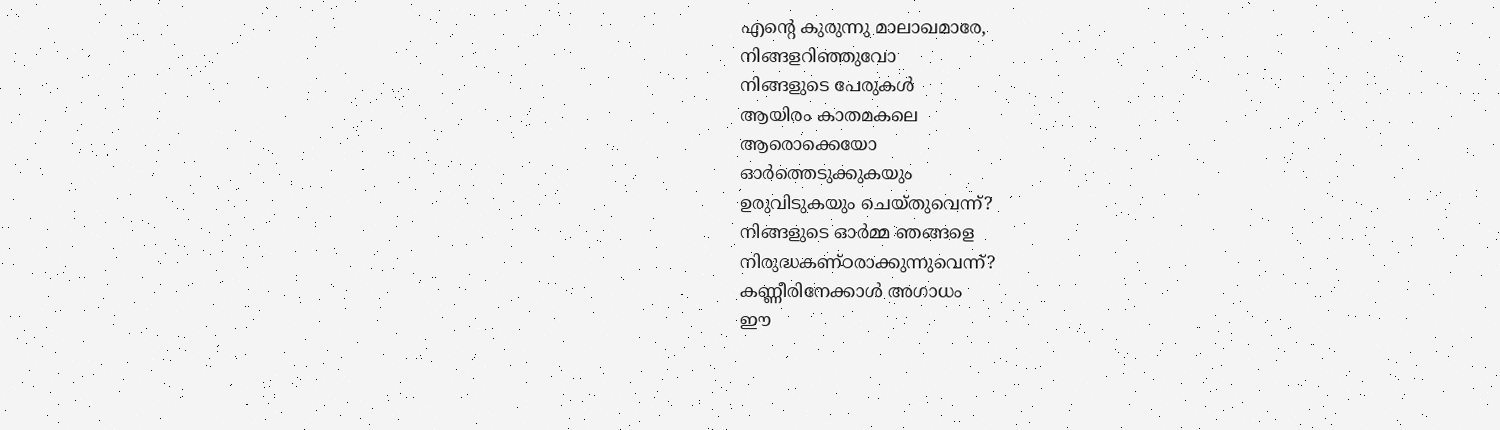എൻ്റെ കുരുന്നു മാലാഖമാരേ,
നിങ്ങളറിഞ്ഞുവോ
നിങ്ങളുടെ പേരുകൾ
ആയിരം കാതമകലെ
ആരൊക്കെയോ
ഓർത്തെടുക്കുകയും
ഉരുവിടുകയും ചെയ്തുവെന്ന്?
നിങ്ങളുടെ ഓർമ്മ ഞങ്ങളെ
നിരുദ്ധകണ്ഠരാക്കുന്നുവെന്ന്?
കണ്ണീരിനേക്കാൾ അഗാധം
ഈ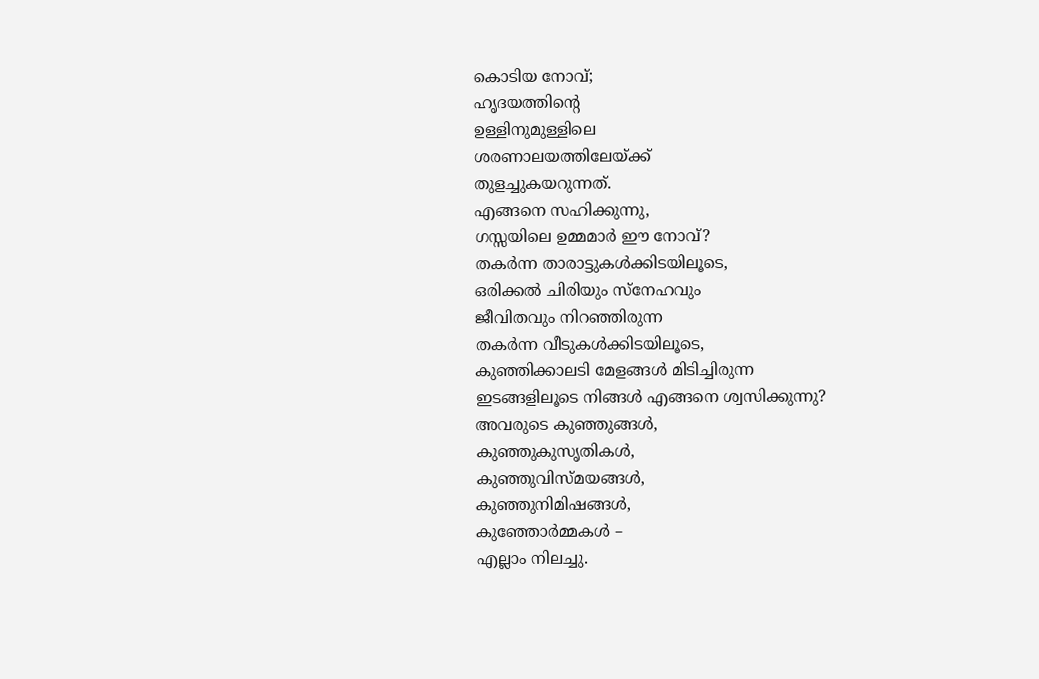കൊടിയ നോവ്;
ഹൃദയത്തിൻ്റെ
ഉള്ളിനുമുള്ളിലെ
ശരണാലയത്തിലേയ്ക്ക്
തുളച്ചുകയറുന്നത്.
എങ്ങനെ സഹിക്കുന്നു,
ഗസ്സയിലെ ഉമ്മമാർ ഈ നോവ്?
തകർന്ന താരാട്ടുകൾക്കിടയിലൂടെ,
ഒരിക്കൽ ചിരിയും സ്നേഹവും
ജീവിതവും നിറഞ്ഞിരുന്ന
തകർന്ന വീടുകൾക്കിടയിലൂടെ,
കുഞ്ഞിക്കാലടി മേളങ്ങൾ മിടിച്ചിരുന്ന
ഇടങ്ങളിലൂടെ നിങ്ങൾ എങ്ങനെ ശ്വസിക്കുന്നു?
അവരുടെ കുഞ്ഞുങ്ങൾ,
കുഞ്ഞുകുസൃതികൾ,
കുഞ്ഞുവിസ്മയങ്ങൾ,
കുഞ്ഞുനിമിഷങ്ങൾ,
കുഞ്ഞോർമ്മകൾ –
എല്ലാം നിലച്ചു.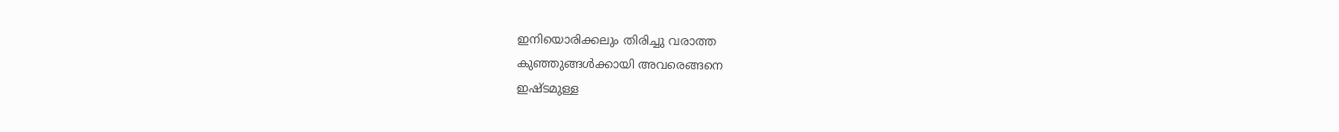ഇനിയൊരിക്കലും തിരിച്ചു വരാത്ത
കുഞ്ഞുങ്ങൾക്കായി അവരെങ്ങനെ
ഇഷ്ടമുള്ള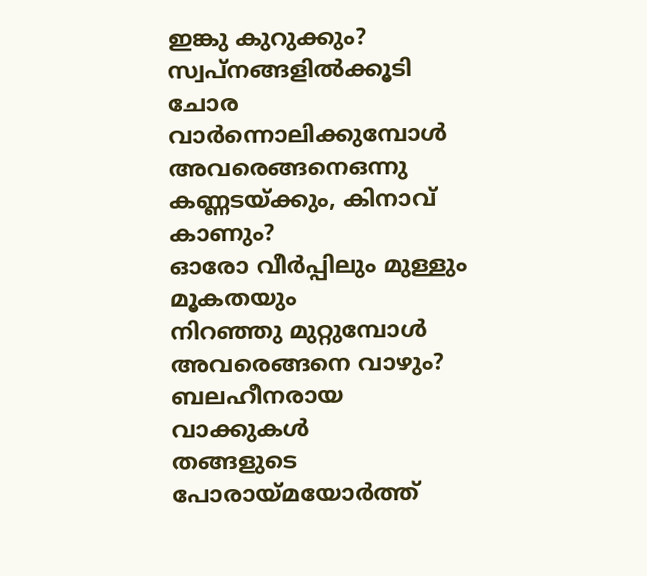ഇങ്കു കുറുക്കും?
സ്വപ്നങ്ങളിൽക്കൂടി ചോര വാർന്നൊലിക്കുമ്പോൾ
അവരെങ്ങനെഒന്നു കണ്ണടയ്ക്കും, കിനാവ് കാണും?
ഓരോ വീർപ്പിലും മുള്ളും മൂകതയും
നിറഞ്ഞു മുറ്റുമ്പോൾ
അവരെങ്ങനെ വാഴും?
ബലഹീനരായ വാക്കുകൾ
തങ്ങളുടെ പോരായ്മയോർത്ത്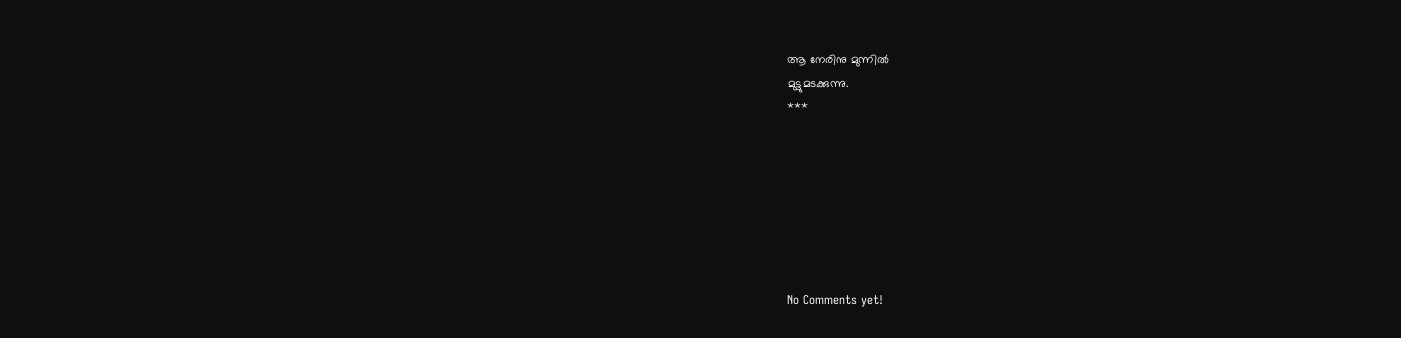ആ നേരിനു മുന്നിൽ
മുട്ടുമടക്കുന്നു.
***







No Comments yet!